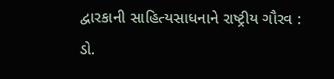દ્વારકાની સાહિત્યસાધનાને રાષ્ટ્રીય ગૌરવ : ડો.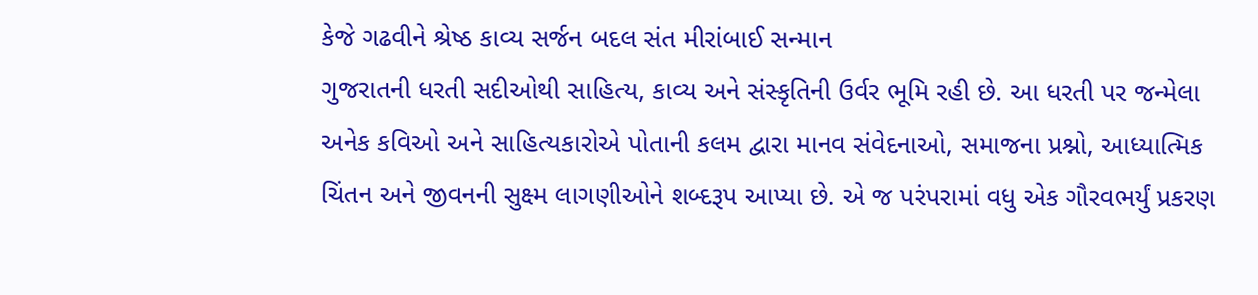કેજે ગઢવીને શ્રેષ્ઠ કાવ્ય સર્જન બદલ સંત મીરાંબાઈ સન્માન
ગુજરાતની ધરતી સદીઓથી સાહિત્ય, કાવ્ય અને સંસ્કૃતિની ઉર્વર ભૂમિ રહી છે. આ ધરતી પર જન્મેલા અનેક કવિઓ અને સાહિત્યકારોએ પોતાની કલમ દ્વારા માનવ સંવેદનાઓ, સમાજના પ્રશ્નો, આધ્યાત્મિક ચિંતન અને જીવનની સુક્ષ્મ લાગણીઓને શબ્દરૂપ આપ્યા છે. એ જ પરંપરામાં વધુ એક ગૌરવભર્યું પ્રકરણ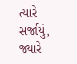ત્યારે સર્જાયું, જ્યારે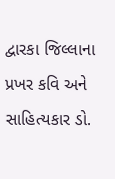દ્વારકા જિલ્લાના પ્રખર કવિ અને સાહિત્યકાર ડો.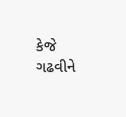કેજે ગઢવીને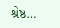શ્રેષ્ઠ…